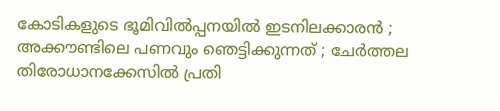കോടികളുടെ ഭൂമിവില്‍പ്പനയില്‍ ഇടനിലക്കാരന്‍ ; അക്കൗണ്ടിലെ പണവും ഞെട്ടിക്കുന്നത് ; ചേര്‍ത്തല തിരോധാനക്കേസില്‍ പ്രതി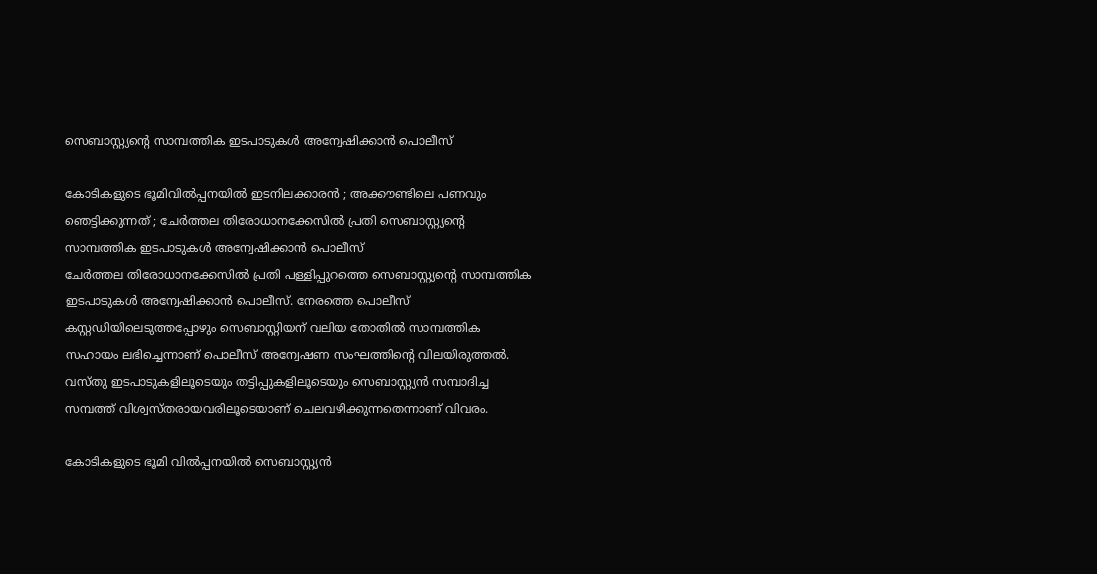സെബാസ്റ്റ്യന്റെ സാമ്പത്തിക ഇടപാടുകള്‍ അന്വേഷിക്കാന്‍ പൊലീസ്

കോടികളുടെ ഭൂമിവില്‍പ്പനയില്‍ ഇടനിലക്കാരന്‍ ; അക്കൗണ്ടിലെ പണവും ഞെട്ടിക്കുന്നത് ; ചേര്‍ത്തല തിരോധാനക്കേസില്‍ പ്രതി സെബാസ്റ്റ്യന്റെ സാമ്പത്തിക ഇടപാടുകള്‍ അന്വേഷിക്കാന്‍ പൊലീസ്
ചേര്‍ത്തല തിരോധാനക്കേസില്‍ പ്രതി പള്ളിപ്പുറത്തെ സെബാസ്റ്റ്യന്റെ സാമ്പത്തിക ഇടപാടുകള്‍ അന്വേഷിക്കാന്‍ പൊലീസ്. നേരത്തെ പൊലീസ് കസ്റ്റഡിയിലെടുത്തപ്പോഴും സെബാസ്റ്റിയന് വലിയ തോതില്‍ സാമ്പത്തിക സഹായം ലഭിച്ചെന്നാണ് പൊലീസ് അന്വേഷണ സംഘത്തിന്റെ വിലയിരുത്തല്‍. വസ്തു ഇടപാടുകളിലൂടെയും തട്ടിപ്പുകളിലൂടെയും സെബാസ്റ്റ്യന്‍ സമ്പാദിച്ച സമ്പത്ത് വിശ്വസ്തരായവരിലൂടെയാണ് ചെലവഴിക്കുന്നതെന്നാണ് വിവരം.

കോടികളുടെ ഭൂമി വില്‍പ്പനയില്‍ സെബാസ്റ്റ്യന്‍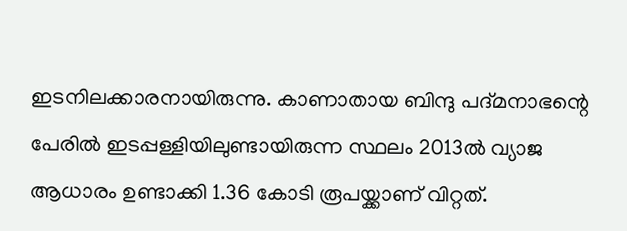ഇടനിലക്കാരനായിരുന്നു. കാണാതായ ബിന്ദു പദ്മനാഭന്റെ പേരില്‍ ഇടപ്പള്ളിയിലുണ്ടായിരുന്ന സ്ഥലം 2013ല്‍ വ്യാജ ആധാരം ഉണ്ടാക്കി 1.36 കോടി രൂപയ്ക്കാണ് വിറ്റത്.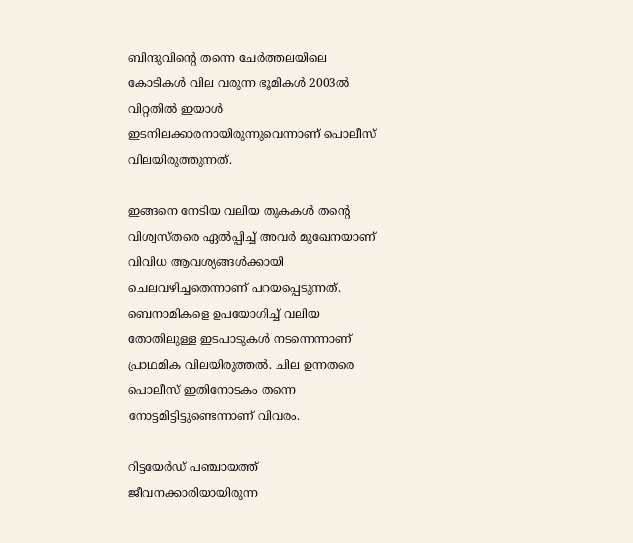ബിന്ദുവിന്റെ തന്നെ ചേര്‍ത്തലയിലെ കോടികള്‍ വില വരുന്ന ഭൂമികള്‍ 2003ല്‍ വിറ്റതില്‍ ഇയാള്‍ ഇടനിലക്കാരനായിരുന്നുവെന്നാണ് പൊലീസ് വിലയിരുത്തുന്നത്.

ഇങ്ങനെ നേടിയ വലിയ തുകകള്‍ തന്റെ വിശ്വസ്തരെ ഏല്‍പ്പിച്ച് അവര്‍ മുഖേനയാണ് വിവിധ ആവശ്യങ്ങള്‍ക്കായി ചെലവഴിച്ചതെന്നാണ് പറയപ്പെടുന്നത്. ബെനാമികളെ ഉപയോഗിച്ച് വലിയ തോതിലുള്ള ഇടപാടുകള്‍ നടന്നെന്നാണ് പ്രാഥമിക വിലയിരുത്തല്‍. ചില ഉന്നതരെ പൊലീസ് ഇതിനോടകം തന്നെ നോട്ടമിട്ടിട്ടുണ്ടെന്നാണ് വിവരം.

റിട്ടയേര്‍ഡ് പഞ്ചായത്ത് ജീവനക്കാരിയായിരുന്ന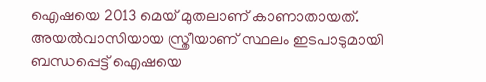ഐഷയെ 2013 മെയ് മുതലാണ് കാണാതായത്. അയല്‍വാസിയായ സ്ത്രീയാണ് സ്ഥലം ഇടപാടുമായി ബന്ധപ്പെട്ട് ഐഷയെ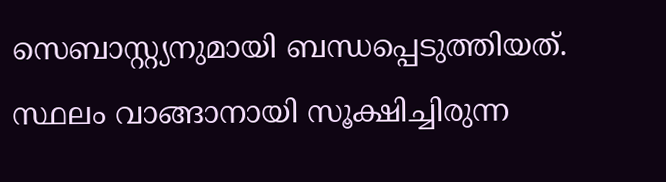സെബാസ്റ്റ്യനുമായി ബന്ധപ്പെടുത്തിയത്. സ്ഥലം വാങ്ങാനായി സൂക്ഷിച്ചിരുന്ന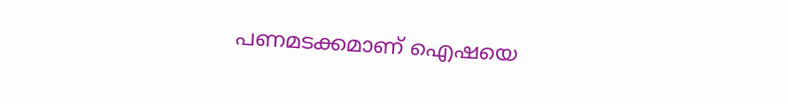പണമടക്കമാണ് ഐഷയെ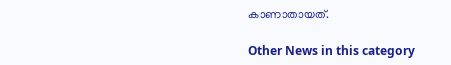കാണാതായത്.

Other News in this category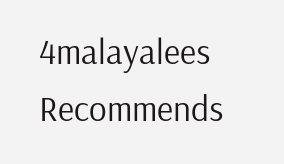4malayalees Recommends